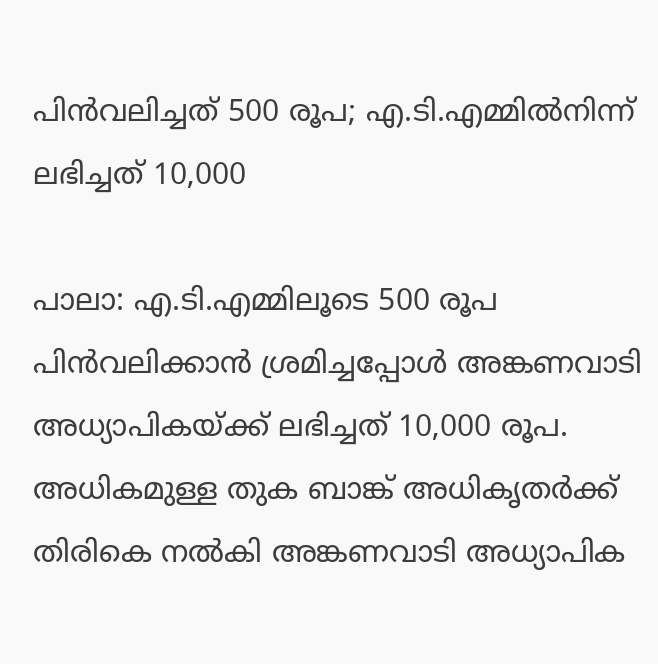പിന്‍വലിച്ചത് 500 രൂപ; എ.ടി.എമ്മില്‍നിന്ന് ലഭിച്ചത് 10,000

പാലാ: എ.ടി.എമ്മിലൂടെ 500 രൂപ പിന്‍വലിക്കാന്‍ ശ്രമിച്ചപ്പോള്‍ അങ്കണവാടി അധ്യാപികയ്ക്ക് ലഭിച്ചത് 10,000 രൂപ. അധികമുള്ള തുക ബാങ്ക് അധികൃതര്‍ക്ക് തിരികെ നല്‍കി അങ്കണവാടി അധ്യാപിക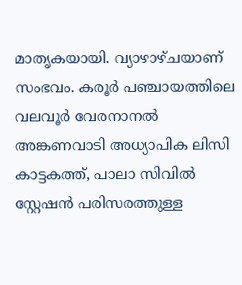മാതൃകയായി. വ്യാഴാഴ്ചയാണ് സംഭവം. കരൂര്‍ പഞ്ചായത്തിലെ വലവൂര്‍ വേരനാനല്‍ അങ്കണവാടി അധ്യാപിക ലിസി കാട്ടകത്ത്, പാലാ സിവില്‍ സ്റ്റേഷന്‍ പരിസരത്തുള്ള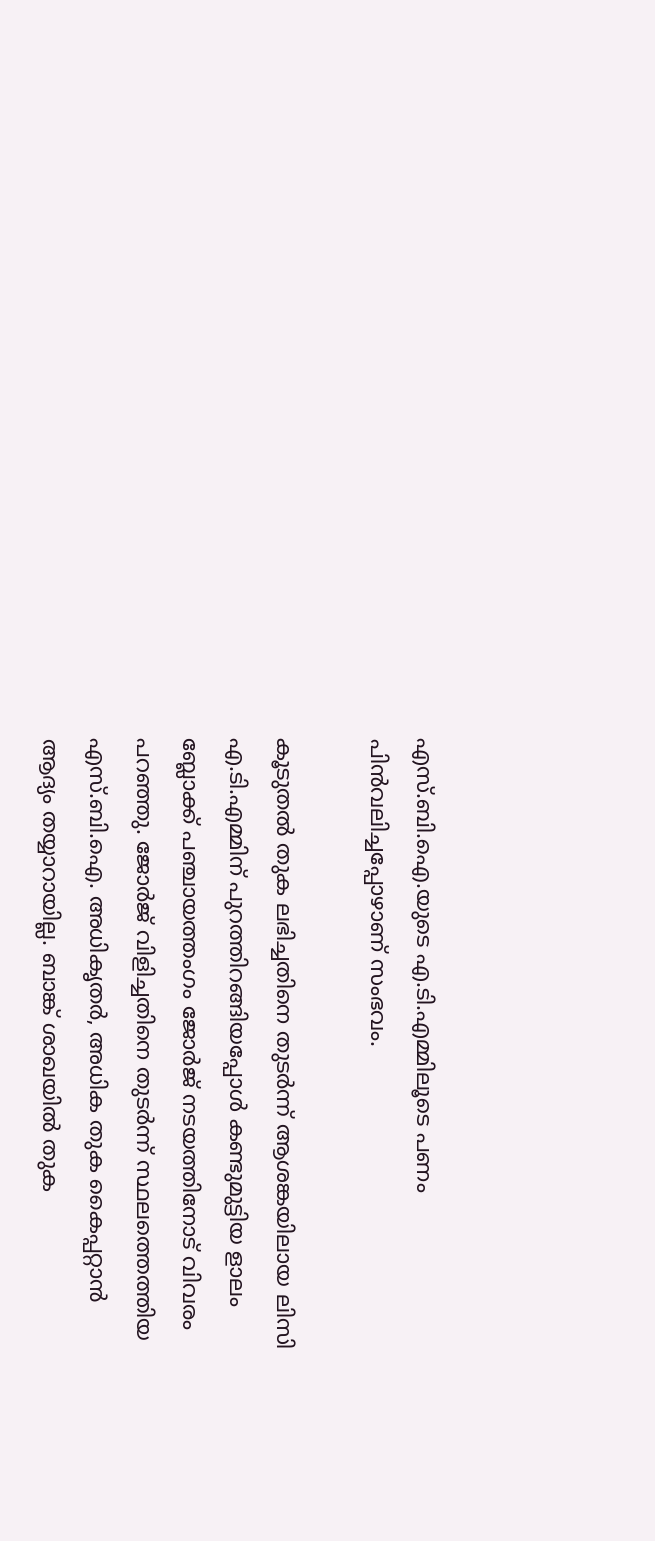എസ്.ബി.ഐ.യുടെ എ.ടി.എമ്മിലൂടെ പണം പിന്‍വലിച്ചപ്പോഴാണ് സംഭവം.

കൂടുതല്‍ തുക ലഭിച്ചതിനെ തുടര്‍ന്ന് ആശങ്കയിലായ ലിസി എ.ടി.എമ്മിന് പുറത്തിറങ്ങിയപ്പോള്‍ കണ്ടുമുട്ടിയ ളാലം ബ്ലോക്ക് പഞ്ചായത്തംഗം ജോര്‍ജ് നടയത്തിനോട് വിവരം പറഞ്ഞു. ജോര്‍ജ് വിളിച്ചതിനെ തുടര്‍ന്ന് സ്ഥലത്തെത്തിയ എസ്.ബി.ഐ. അധികൃതര്‍, അധിക തുക കൈപ്പറ്റാന്‍ ആദ്യം തയ്യാറായില്ല. ബാങ്ക് ശാഖയില്‍ തുക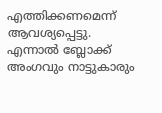എത്തിക്കണമെന്ന് ആവശ്യപ്പെട്ടു. എന്നാല്‍ ബ്ലോക്ക് അംഗവും നാട്ടുകാരും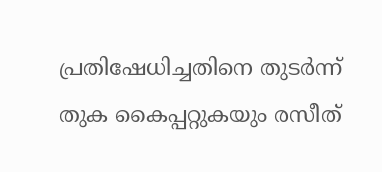പ്രതിഷേധിച്ചതിനെ തുടര്‍ന്ന് തുക കൈപ്പറ്റുകയും രസീത്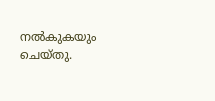നല്‍കുകയും ചെയ്തു.